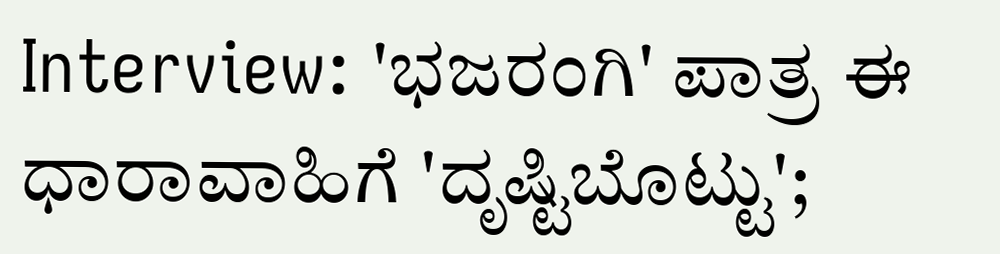Interview: 'ಭಜರಂಗಿ' ಪಾತ್ರ ಈ ಧಾರಾವಾಹಿಗೆ 'ದೃಷ್ಟಿಬೊಟ್ಟು';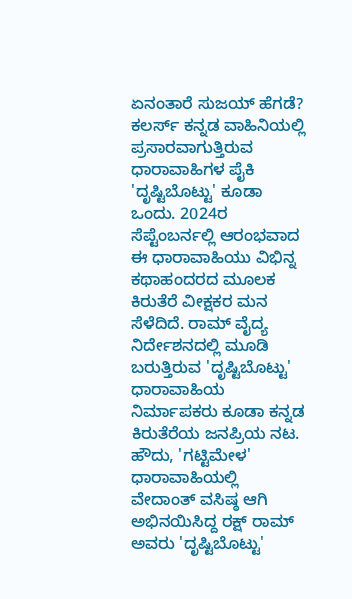ಏನಂತಾರೆ ಸುಜಯ್ ಹೆಗಡೆ?
ಕಲರ್ಸ್ ಕನ್ನಡ ವಾಹಿನಿಯಲ್ಲಿ ಪ್ರಸಾರವಾಗುತ್ತಿರುವ ಧಾರಾವಾಹಿಗಳ ಪೈಕಿ 'ದೃಷ್ಟಿಬೊಟ್ಟು' ಕೂಡಾ ಒಂದು. 2024ರ ಸೆಪ್ಟೆಂಬರ್ನಲ್ಲಿ ಆರಂಭವಾದ ಈ ಧಾರಾವಾಹಿಯು ವಿಭಿನ್ನ ಕಥಾಹಂದರದ ಮೂಲಕ ಕಿರುತೆರೆ ವೀಕ್ಷಕರ ಮನ ಸೆಳೆದಿದೆ. ರಾಮ್ ವೈದ್ಯ ನಿರ್ದೇಶನದಲ್ಲಿ ಮೂಡಿ ಬರುತ್ತಿರುವ 'ದೃಷ್ಟಿಬೊಟ್ಟು' ಧಾರಾವಾಹಿಯ ನಿರ್ಮಾಪಕರು ಕೂಡಾ ಕನ್ನಡ ಕಿರುತೆರೆಯ ಜನಪ್ರಿಯ ನಟ.
ಹೌದು, 'ಗಟ್ಟಿಮೇಳ' ಧಾರಾವಾಹಿಯಲ್ಲಿ ವೇದಾಂತ್ ವಸಿಷ್ಠ ಆಗಿ ಅಭಿನಯಿಸಿದ್ದ ರಕ್ಷ್ ರಾಮ್ ಅವರು 'ದೃಷ್ಟಿಬೊಟ್ಟು'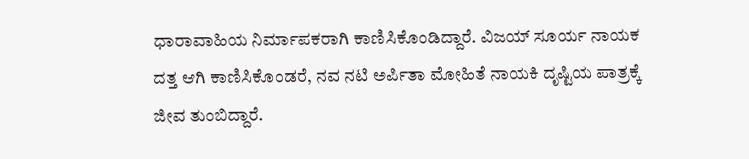ಧಾರಾವಾಹಿಯ ನಿರ್ಮಾಪಕರಾಗಿ ಕಾಣಿಸಿಕೊಂಡಿದ್ದಾರೆ. ವಿಜಯ್ ಸೂರ್ಯ ನಾಯಕ ದತ್ತ ಆಗಿ ಕಾಣಿಸಿಕೊಂಡರೆ, ನವ ನಟಿ ಅರ್ಪಿತಾ ಮೋಹಿತೆ ನಾಯಕಿ ದೃಷ್ಟಿಯ ಪಾತ್ರಕ್ಕೆ ಜೀವ ತುಂಬಿದ್ದಾರೆ.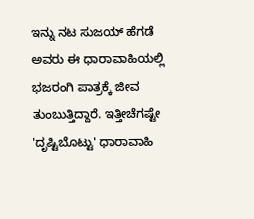ಇನ್ನು ನಟ ಸುಜಯ್ ಹೆಗಡೆ ಅವರು ಈ ಧಾರಾವಾಹಿಯಲ್ಲಿ ಭಜರಂಗಿ ಪಾತ್ರಕ್ಕೆ ಜೀವ ತುಂಬುತ್ತಿದ್ದಾರೆ. ಇತ್ತೀಚೆಗಷ್ಟೇ 'ದೃಷ್ಟಿಬೊಟ್ಟು' ಧಾರಾವಾಹಿ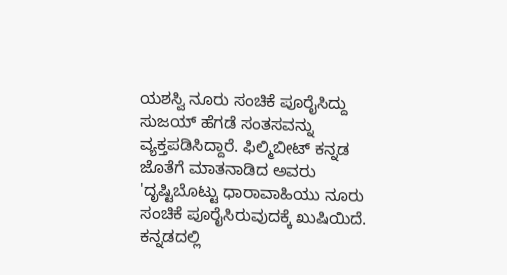ಯಶಸ್ವಿ ನೂರು ಸಂಚಿಕೆ ಪೂರೈಸಿದ್ದು ಸುಜಯ್ ಹೆಗಡೆ ಸಂತಸವನ್ನು ವ್ಯಕ್ತಪಡಿಸಿದ್ದಾರೆ. ಫಿಲ್ಮಿಬೀಟ್ ಕನ್ನಡ ಜೊತೆಗೆ ಮಾತನಾಡಿದ ಅವರು 'ದೃಷ್ಟಿಬೊಟ್ಟು ಧಾರಾವಾಹಿಯು ನೂರು ಸಂಚಿಕೆ ಪೂರೈಸಿರುವುದಕ್ಕೆ ಖುಷಿಯಿದೆ. ಕನ್ನಡದಲ್ಲಿ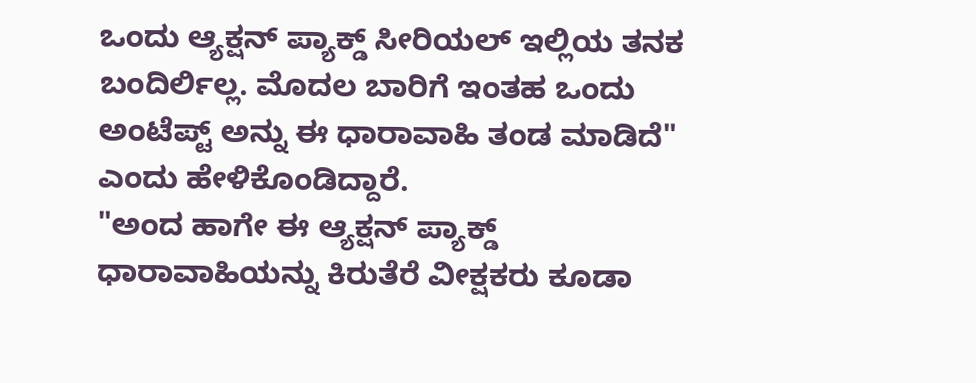ಒಂದು ಆ್ಯಕ್ಷನ್ ಪ್ಯಾಕ್ಡ್ ಸೀರಿಯಲ್ ಇಲ್ಲಿಯ ತನಕ ಬಂದಿರ್ಲಿಲ್ಲ. ಮೊದಲ ಬಾರಿಗೆ ಇಂತಹ ಒಂದು ಅಂಟೆಪ್ಟ್ ಅನ್ನು ಈ ಧಾರಾವಾಹಿ ತಂಡ ಮಾಡಿದೆ" ಎಂದು ಹೇಳಿಕೊಂಡಿದ್ದಾರೆ.
"ಅಂದ ಹಾಗೇ ಈ ಆ್ಯಕ್ಷನ್ ಪ್ಯಾಕ್ಡ್ ಧಾರಾವಾಹಿಯನ್ನು ಕಿರುತೆರೆ ವೀಕ್ಷಕರು ಕೂಡಾ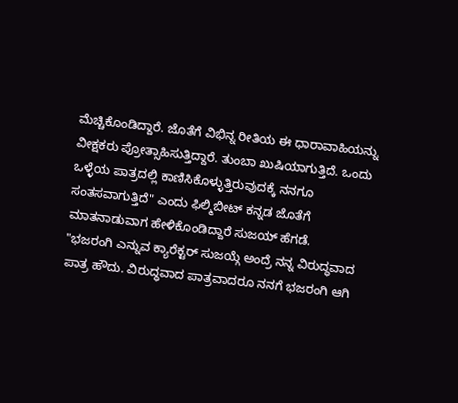ಮೆಚ್ಚಿಕೊಂಡಿದ್ದಾರೆ. ಜೊತೆಗೆ ವಿಭಿನ್ನ ರೀತಿಯ ಈ ಧಾರಾವಾಹಿಯನ್ನು ವೀಕ್ಷಕರು ಪ್ರೋತ್ಸಾಹಿಸುತ್ತಿದ್ದಾರೆ. ತುಂಬಾ ಖುಷಿಯಾಗುತ್ತಿದೆ. ಒಂದು ಒಳ್ಳೆಯ ಪಾತ್ರದಲ್ಲಿ ಕಾಣಿಸಿಕೊಳ್ಳುತ್ತಿರುವುದಕ್ಕೆ ನನಗೂ ಸಂತಸವಾಗುತ್ತಿದೆ" ಎಂದು ಫಿಲ್ಮಿಬೀಟ್ ಕನ್ನಡ ಜೊತೆಗೆ ಮಾತನಾಡುವಾಗ ಹೇಳಿಕೊಂಡಿದ್ದಾರೆ ಸುಜಯ್ ಹೆಗಡೆ.
"ಭಜರಂಗಿ ಎನ್ನುವ ಕ್ಯಾರೆಕ್ಟರ್ ಸುಜಯ್ಗೆ ಅಂದ್ರೆ ನನ್ನ ವಿರುದ್ಧವಾದ ಪಾತ್ರ ಹೌದು. ವಿರುದ್ಧವಾದ ಪಾತ್ರವಾದರೂ ನನಗೆ ಭಜರಂಗಿ ಆಗಿ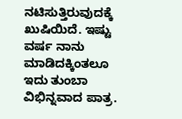ನಟಿಸುತ್ತಿರುವುದಕ್ಕೆ ಖುಷಿಯಿದೆ. ಇಷ್ಟು ವರ್ಷ ನಾನು ಮಾಡಿದಕ್ಕಿಂತಲೂ ಇದು ತುಂಬಾ ವಿಭಿನ್ನವಾದ ಪಾತ್ರ.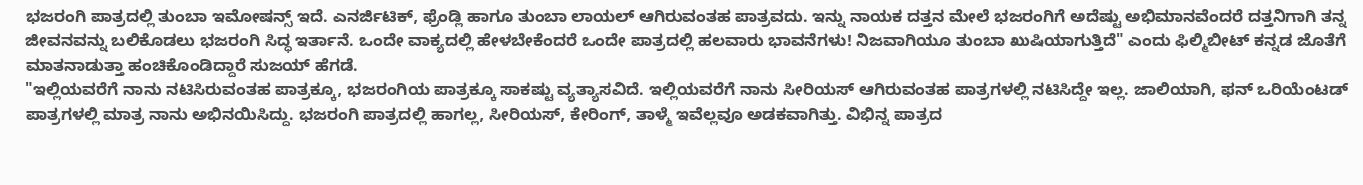ಭಜರಂಗಿ ಪಾತ್ರದಲ್ಲಿ ತುಂಬಾ ಇಮೋಷನ್ಸ್ ಇದೆ. ಎನರ್ಜಿಟಿಕ್, ಫ್ರೆಂಡ್ಲಿ ಹಾಗೂ ತುಂಬಾ ಲಾಯಲ್ ಆಗಿರುವಂತಹ ಪಾತ್ರವದು. ಇನ್ನು ನಾಯಕ ದತ್ತನ ಮೇಲೆ ಭಜರಂಗಿಗೆ ಅದೆಷ್ಟು ಅಭಿಮಾನವೆಂದರೆ ದತ್ತನಿಗಾಗಿ ತನ್ನ ಜೀವನವನ್ನು ಬಲಿಕೊಡಲು ಭಜರಂಗಿ ಸಿದ್ಧ ಇರ್ತಾನೆ. ಒಂದೇ ವಾಕ್ಯದಲ್ಲಿ ಹೇಳಬೇಕೆಂದರೆ ಒಂದೇ ಪಾತ್ರದಲ್ಲಿ ಹಲವಾರು ಭಾವನೆಗಳು! ನಿಜವಾಗಿಯೂ ತುಂಬಾ ಖುಷಿಯಾಗುತ್ತಿದೆ" ಎಂದು ಫಿಲ್ಮಿಬೀಟ್ ಕನ್ನಡ ಜೊತೆಗೆ ಮಾತನಾಡುತ್ತಾ ಹಂಚಿಕೊಂಡಿದ್ದಾರೆ ಸುಜಯ್ ಹೆಗಡೆ.
"ಇಲ್ಲಿಯವರೆಗೆ ನಾನು ನಟಿಸಿರುವಂತಹ ಪಾತ್ರಕ್ಕೂ, ಭಜರಂಗಿಯ ಪಾತ್ರಕ್ಕೂ ಸಾಕಷ್ಟು ವ್ಯತ್ಯಾಸವಿದೆ. ಇಲ್ಲಿಯವರೆಗೆ ನಾನು ಸೀರಿಯಸ್ ಆಗಿರುವಂತಹ ಪಾತ್ರಗಳಲ್ಲಿ ನಟಿಸಿದ್ದೇ ಇಲ್ಲ. ಜಾಲಿಯಾಗಿ, ಫನ್ ಒರಿಯೆಂಟಡ್ ಪಾತ್ರಗಳಲ್ಲಿ ಮಾತ್ರ ನಾನು ಅಭಿನಯಿಸಿದ್ದು. ಭಜರಂಗಿ ಪಾತ್ರದಲ್ಲಿ ಹಾಗಲ್ಲ, ಸೀರಿಯಸ್, ಕೇರಿಂಗ್, ತಾಳ್ಮೆ ಇವೆಲ್ಲವೂ ಅಡಕವಾಗಿತ್ತು. ವಿಭಿನ್ನ ಪಾತ್ರದ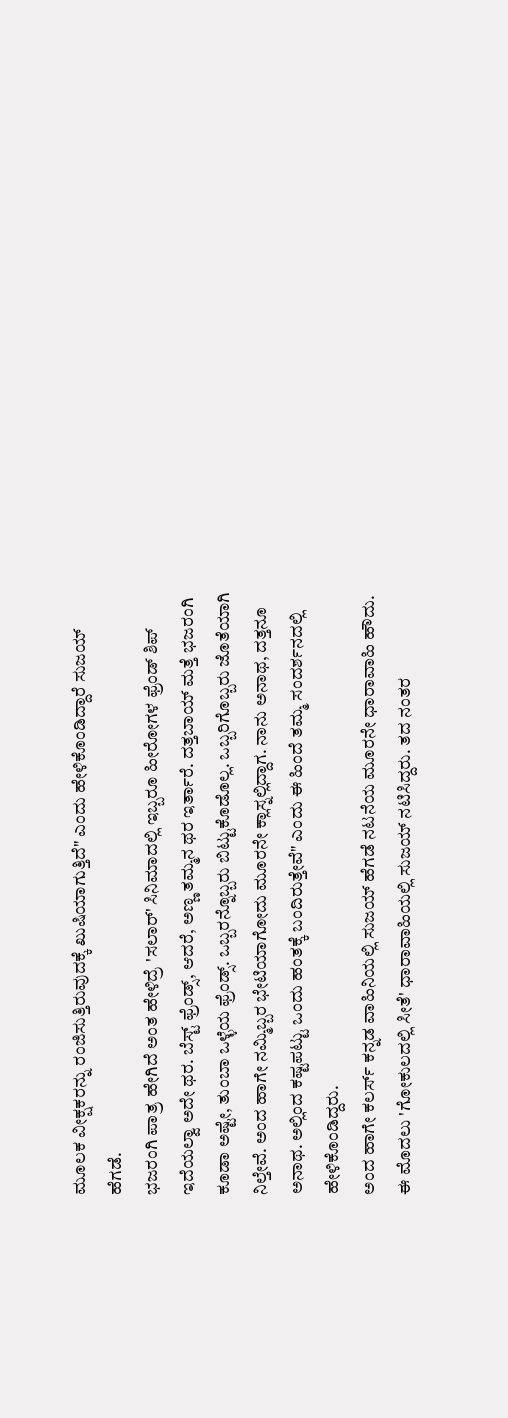ಮೂಲಕ ವೀಕ್ಷಕರನ್ನು ರಂಜಿಸುತ್ತಿರುವುದಕ್ಕೆ ಖುಷಿಯಾಗುತ್ತಿದೆ" ಎಂದು ಹೇಳಿಕೊಂಡಿದ್ದಾರೆ ಸುಜಯ್ ಹೆಗಡೆ.
ಭಜರಂಗಿ ಪಾತ್ರ ಹೇಗಿದೆ ಅಂತ ಹೇಳಿದ್ರೆ 'ಸಲಾರ್' ಸಿನಿಮಾದಲ್ಲಿ ಇಬ್ಬರೂ ಹೀರೋಗಳ ಫ್ರೆಂಡ್ ಶಿಪ್ ಇದೆಯಲ್ವಾ ಅದೇ ಥರ. ಬೆಸ್ಟ್ ಫ್ರೆಂಡ್ಸ್, ಆದರೆ, ಅಣ್ಣ ತಮ್ಮನ ಥರ ಇರ್ತಾರೆ. ದತ್ತಬಾಯ್ ಮತ್ತೆ ಭಜರಂಗಿ ಕೂಡಾ ಅಷ್ಟೇ, ತುಂಬಾ ಒಳ್ಳೆಯ ಫ್ರೆಂಡ್ಸ್. ಒಬ್ಬರನ್ನೊಬ್ಬರು ಬಿಟ್ಟುಕೊಡೊಲ್ಲ. ಒಬ್ಬರಿಗೊಬ್ಬರು ಜೊತೆಯಾಗಿ ನಿಲ್ತೇವೆ. ಅಂದ ಹಾಗೇ ನಮ್ಮಿಬ್ಬರ ಭೇಟಿಯಾಗೋದು ಮೂರನೇ ಕ್ಲಾಸ್ನಲ್ಲಿದ್ದಾಗ. ನಾನು ಅನಾಥ, ದತ್ತನೂ ಅನಾಥ. ಅಲ್ಲಿಂದ ಕಷ್ಟಪಟ್ಟು ಒಂದು ಹಂತಕ್ಕೆ ಬಂದಿರುತ್ತೇವೆ" ಎಂದು ಈ ಹಿಂದೆ ತಮ್ಮ ಸಂದರ್ಶನದಲ್ಲಿ ಹೇಳಿಕೊಂಡಿದ್ದರು.
ಅಂದ ಹಾಗೇ ಕಲರ್ಸ್ ಕನ್ನಡ ವಾಹಿನಿಯಲ್ಲಿ ಸುಜಯ್ ಹೆಗಡೆ ನಟನೆಯ ಮೂರನೇ ಧಾರಾವಾಹಿ ಹೌದು. ಈ ಮೊದಲು 'ಗೋಕುಲದಲ್ಲಿ ಸೀತೆ' ಧಾರಾವಾಹಿಯಲ್ಲಿ ಸುಜಯ್ ನಟಿಸಿದ್ದರು. ತದ ನಂತರ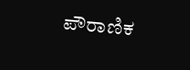ಪೌರಾಣಿಕ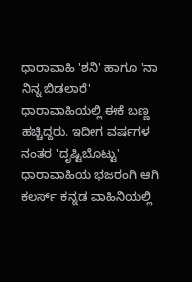ಧಾರಾವಾಹಿ 'ಶನಿ' ಹಾಗೂ 'ನಾ ನಿನ್ನ ಬಿಡಲಾರೆ' ಧಾರಾವಾಹಿಯಲ್ಲಿ ಈಕೆ ಬಣ್ಣ ಹಚ್ಚಿದ್ದರು. ಇದೀಗ ವರ್ಷಗಳ ನಂತರ 'ದೃಷ್ಟಿಬೊಟ್ಟು' ಧಾರಾವಾಹಿಯ ಭಜರಂಗಿ ಆಗಿ ಕಲರ್ಸ್ ಕನ್ನಡ ವಾಹಿನಿಯಲ್ಲಿ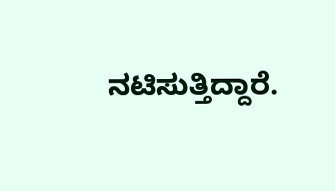ನಟಿಸುತ್ತಿದ್ದಾರೆ.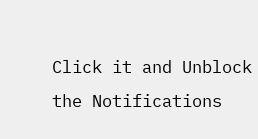Click it and Unblock the Notifications